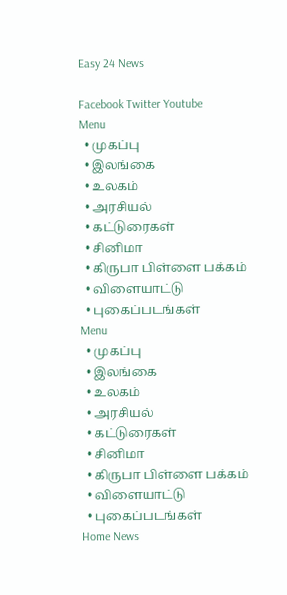Easy 24 News

Facebook Twitter Youtube
Menu
  • முகப்பு
  • இலங்கை
  • உலகம்
  • அரசியல்
  • கட்டுரைகள்
  • சினிமா
  • கிருபா பிள்ளை பக்கம்
  • விளையாட்டு
  • புகைப்படங்கள்
Menu
  • முகப்பு
  • இலங்கை
  • உலகம்
  • அரசியல்
  • கட்டுரைகள்
  • சினிமா
  • கிருபா பிள்ளை பக்கம்
  • விளையாட்டு
  • புகைப்படங்கள்
Home News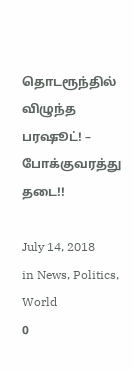தொடரூந்தில் விழுந்த பரஷூட்! – போக்குவரத்து தடை!!

July 14, 2018
in News, Politics, World
0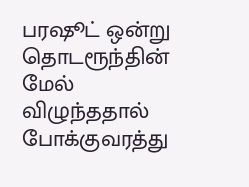பரஷூட் ஒன்று தொடரூந்தின் மேல் விழுந்ததால் போக்குவரத்து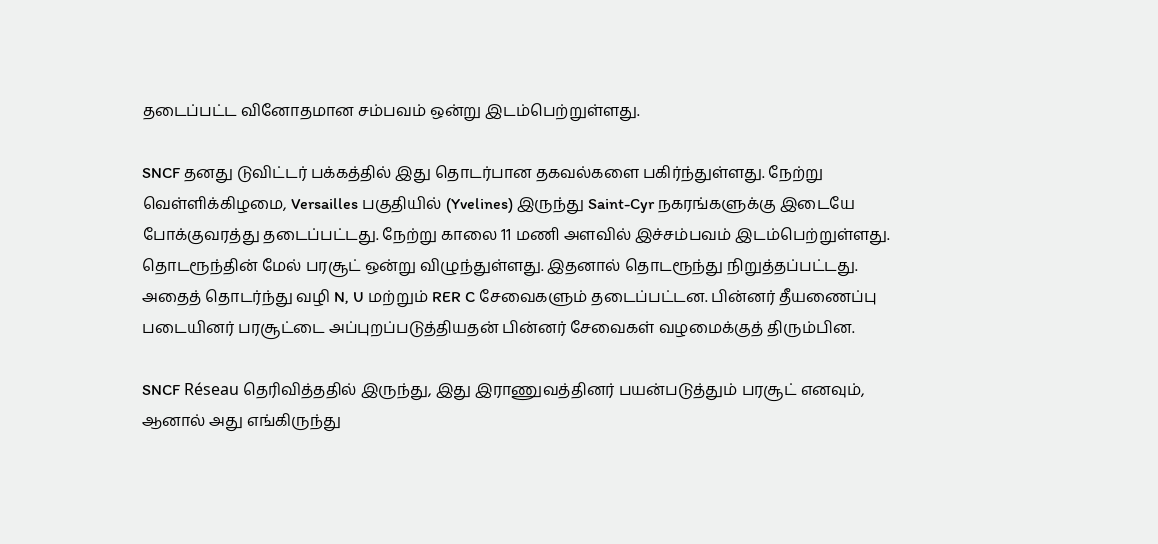தடைப்பட்ட வினோதமான சம்பவம் ஒன்று இடம்பெற்றுள்ளது.

SNCF தனது டுவிட்டர் பக்கத்தில் இது தொடர்பான தகவல்களை பகிர்ந்துள்ளது. நேற்று வெள்ளிக்கிழமை, Versailles பகுதியில் (Yvelines) இருந்து Saint-Cyr நகரங்களுக்கு இடையே போக்குவரத்து தடைப்பட்டது. நேற்று காலை 11 மணி அளவில் இச்சம்பவம் இடம்பெற்றுள்ளது. தொடரூந்தின் மேல் பரசூட் ஒன்று விழுந்துள்ளது. இதனால் தொடரூந்து நிறுத்தப்பட்டது. அதைத் தொடர்ந்து வழி N, U மற்றும் RER C சேவைகளும் தடைப்பட்டன. பின்னர் தீயணைப்பு படையினர் பரசூட்டை அப்புறப்படுத்தியதன் பின்னர் சேவைகள் வழமைக்குத் திரும்பின.

SNCF Réseau தெரிவித்ததில் இருந்து, இது இராணுவத்தினர் பயன்படுத்தும் பரசூட் எனவும், ஆனால் அது எங்கிருந்து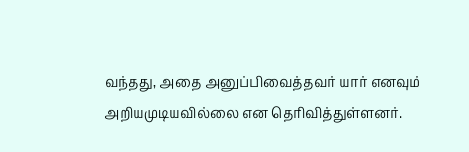வந்தது, அதை அனுப்பிவைத்தவர் யார் எனவும் அறியமுடியவில்லை என தெரிவித்துள்ளனர்.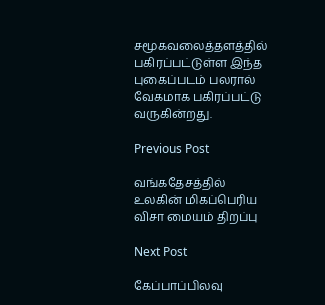சமூகவலைத்தளத்தில் பகிரப்பட்டுள்ள இந்த புகைப்படம் பலரால் வேகமாக பகிரப்பட்டு வருகின்றது.

Previous Post

வங்கதேசத்தில் உலகின் மிகப்பெரிய விசா மையம் திறப்பு

Next Post

கேப்பாப்பிலவு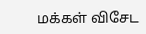மக்கள் விசேட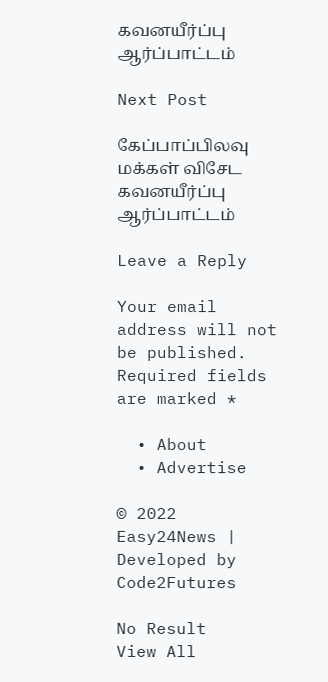கவனயீர்ப்பு ஆர்ப்பாட்டம்

Next Post

கேப்பாப்பிலவு மக்கள் விசேட கவனயீர்ப்பு ஆர்ப்பாட்டம்

Leave a Reply

Your email address will not be published. Required fields are marked *

  • About
  • Advertise

© 2022 Easy24News | Developed by Code2Futures

No Result
View All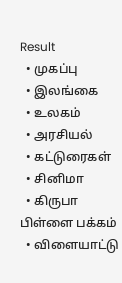Result
  • முகப்பு
  • இலங்கை
  • உலகம்
  • அரசியல்
  • கட்டுரைகள்
  • சினிமா
  • கிருபா பிள்ளை பக்கம்
  • விளையாட்டு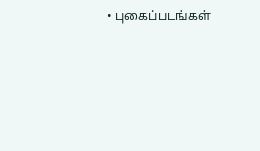• புகைப்படங்கள்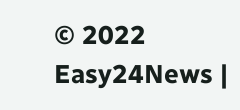© 2022 Easy24News |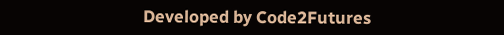Developed by Code2Futures